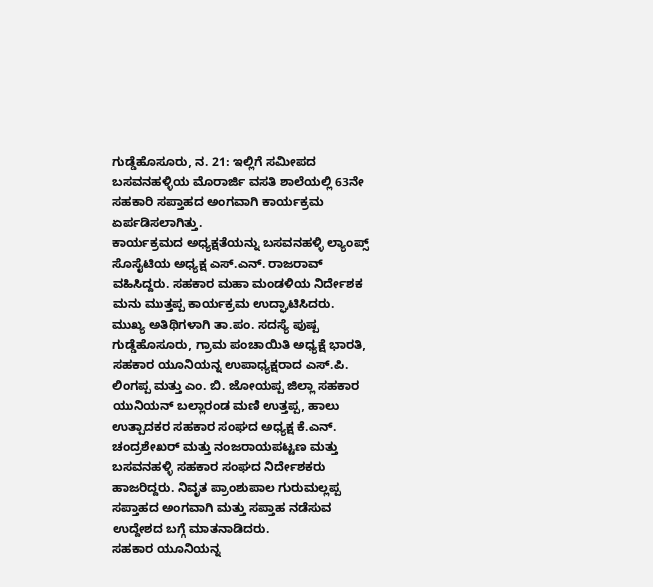ಗುಡ್ಡೆಹೊಸೂರು, ನ. 21: ಇಲ್ಲಿಗೆ ಸಮೀಪದ ಬಸವನಹಳ್ಳಿಯ ಮೊರಾರ್ಜಿ ವಸತಿ ಶಾಲೆಯಲ್ಲಿ 63ನೇ ಸಹಕಾರಿ ಸಪ್ತಾಹದ ಅಂಗವಾಗಿ ಕಾರ್ಯಕ್ರಮ ಏರ್ಪಡಿಸಲಾಗಿತ್ತು.
ಕಾರ್ಯಕ್ರಮದ ಅಧ್ಯಕ್ಷತೆಯನ್ನು ಬಸವನಹಳ್ಳಿ ಲ್ಯಾಂಪ್ಸ್ ಸೊಸೈಟಿಯ ಅಧ್ಯಕ್ಷ ಎಸ್.ಎನ್. ರಾಜರಾವ್ ವಹಿಸಿದ್ದರು. ಸಹಕಾರ ಮಹಾ ಮಂಡಳಿಯ ನಿರ್ದೇಶಕ ಮನು ಮುತ್ತಪ್ಪ ಕಾರ್ಯಕ್ರಮ ಉದ್ಘಾಟಿಸಿದರು.
ಮುಖ್ಯ ಅತಿಥಿಗಳಾಗಿ ತಾ.ಪಂ. ಸದಸ್ಯೆ ಪುಷ್ಪ ಗುಡ್ಡೆಹೊಸೂರು, ಗ್ರಾಮ ಪಂಚಾಯಿತಿ ಅಧ್ಯಕ್ಷೆ ಭಾರತಿ, ಸಹಕಾರ ಯೂನಿಯನ್ನ ಉಪಾಧ್ಯಕ್ಷರಾದ ಎಸ್.ಪಿ. ಲಿಂಗಪ್ಪ ಮತ್ತು ಎಂ. ಬಿ. ಜೋಯಪ್ಪ ಜಿಲ್ಲಾ ಸಹಕಾರ ಯುನಿಯನ್ ಬಲ್ಲಾರಂಡ ಮಣಿ ಉತ್ತಪ್ಪ, ಹಾಲು ಉತ್ಪಾದಕರ ಸಹಕಾರ ಸಂಘದ ಅಧ್ಯಕ್ಷ ಕೆ.ಎನ್. ಚಂದ್ರಶೇಖರ್ ಮತ್ತು ನಂಜರಾಯಪಟ್ಟಣ ಮತ್ತು ಬಸವನಹಳ್ಳಿ ಸಹಕಾರ ಸಂಘದ ನಿರ್ದೇಶಕರು ಹಾಜರಿದ್ದರು. ನಿವೃತ ಪ್ರಾಂಶುಪಾಲ ಗುರುಮಲ್ಲಪ್ಪ ಸಪ್ತಾಹದ ಅಂಗವಾಗಿ ಮತ್ತು ಸಪ್ತಾಹ ನಡೆಸುವ ಉದ್ದೇಶದ ಬಗ್ಗೆ ಮಾತನಾಡಿದರು.
ಸಹಕಾರ ಯೂನಿಯನ್ನ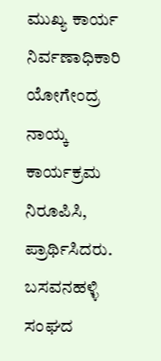ಮುಖ್ಯ ಕಾರ್ಯ ನಿರ್ವಣಾಧಿಕಾರಿ ಯೋಗೇಂದ್ರ ನಾಯ್ಕ ಕಾರ್ಯಕ್ರಮ ನಿರೂಪಿಸಿ, ಪ್ರಾರ್ಥಿಸಿದರು. ಬಸವನಹಳ್ಳಿ ಸಂಘದ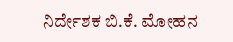ನಿರ್ದೇಶಕ ಬಿ.ಕೆ. ಮೋಹನ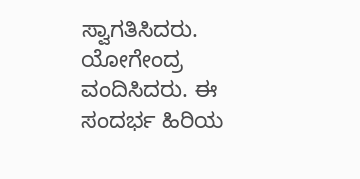ಸ್ವಾಗತಿಸಿದರು. ಯೋಗೇಂದ್ರ ವಂದಿಸಿದರು. ಈ ಸಂದರ್ಭ ಹಿರಿಯ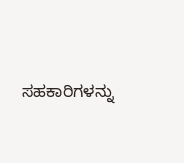ಸಹಕಾರಿಗಳನ್ನು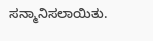ಸನ್ಮಾನಿಸಲಾಯಿತು.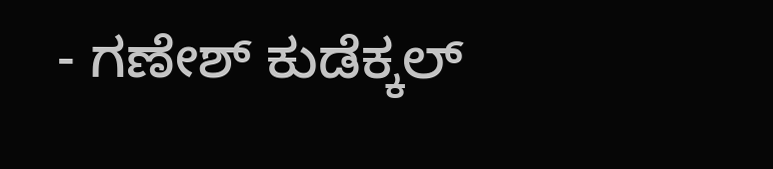- ಗಣೇಶ್ ಕುಡೆಕ್ಕಲ್